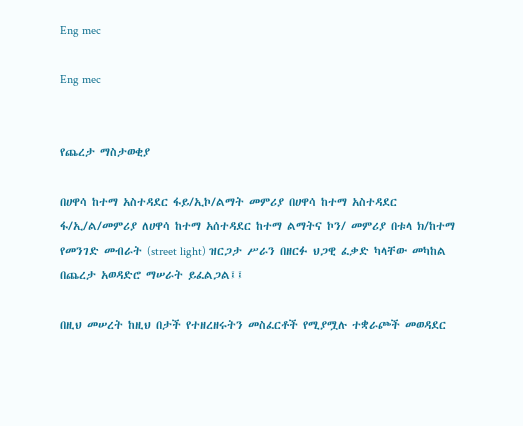Eng mec

Eng mec


የጨረታ ማስታወቂያ

በሀዋሳ ከተማ አስተዳደር ፋይ/ኢኮ/ልማት መምሪያ በሀዋሳ ከተማ አስተዳደር ፋ/ኢ/ል/መምሪያ ለሀዋሳ ከተማ አሰተዳደር ከተማ ልማትና ኮን/ መምሪያ በቱላ ክ/ከተማ የመንገድ መብራት (street light) ዝርጋታ ሥራን በዘርፉ ህጋዊ ፈቃድ ካላቸው መካከል በጨረታ አወዳድሮ ማሠራት ይፈልጋል፤፤

በዚህ መሠረት ከዚህ በታች የተዘረዘሩትን መስፈርቶች የሚያሟሉ ተቋራጮች መወዳደር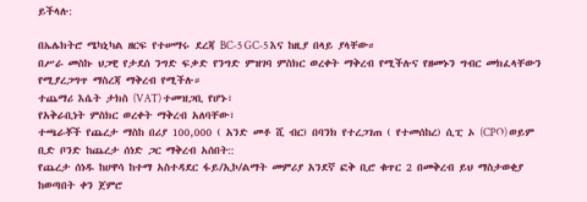ይችላሉ:

በኤሌክትሮ ሜካኒካል ዘርፍ የተሠማሩ ደረጃ BC-5 GC-5 እና ከዚያ በላይ ያላቸው።
በሥራ መስኩ ህጋዊ የታደሰ ንግድ ፍቃድ የንግድ ምዝገባ ምስክር ወረቀት ማቅረብ የሚችሉና የዘመኑን ግብር መክፈላቸውን የሚያረጋግጥ ማስረጃ ማቅረብ የሚችሉ።
ተጨማሪ እሴት ታክስ (VAT) ተመዝጋቢ የሆኑ፣
የአቅራቢነት ምስክር ወረቀት ማቅረብ አለባቸው፣
ተጫራቾች የጨረታ ማስከ በሪያ 100,000 ( አንድ መቶ ሺ ብር) በባንክ የተረጋገጠ ( የተመሰከረ) ሲፒ ኦ (CPO) ወይም ቢድ ቦንድ ከጨረታ ሰነድ ጋር ማቅረብ አሰበት::
የጨረታ ሰነዱ ከሀዋሳ ከተማ አስተዳደር ፋይ/ኢኮ/ልማት መምሪያ አንደኛ ፎቅ ቢሮ ቁጥር 2 በመቅረብ ይህ ማስታወቂያ ከወጣበት ቀን ጀምሮ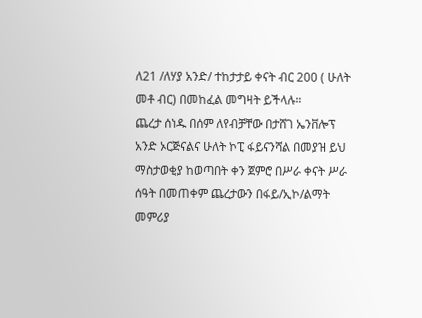ለ21 /ለሃያ አንድ/ ተከታታይ ቀናት ብር 200 ( ሁለት መቶ ብር) በመከፈል መግዛት ይችላሉ።
ጨረታ ሰነዱ በሰም ለየብቻቸው በታሸገ ኤንቨሎፕ አንድ ኦርጅናልና ሁለት ኮፒ ፋይናንሻል በመያዝ ይህ ማስታወቂያ ከወጣበት ቀን ጀምሮ በሥራ ቀናት ሥራ ሰዓት በመጠቀም ጨረታውን በፋይ/ኢኮ/ልማት መምሪያ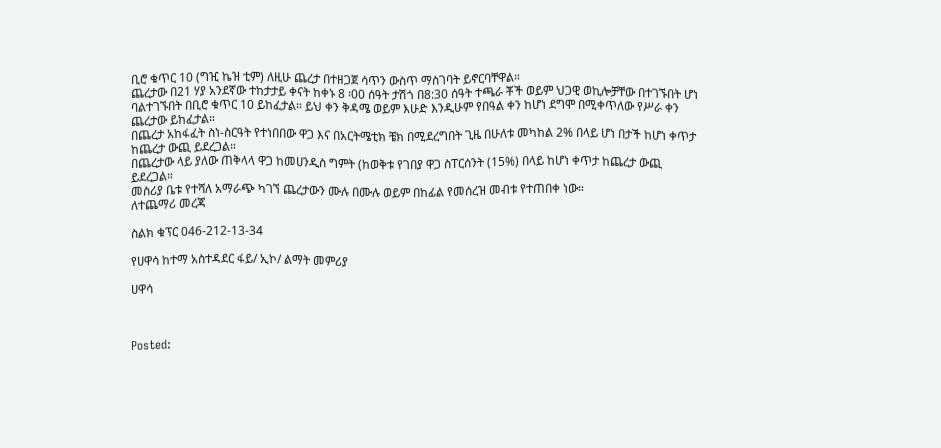ቢሮ ቁጥር 10 (ግዢ ኬዝ ቲም) ለዚሁ ጨረታ በተዘጋጀ ሳጥን ውስጥ ማስገባት ይኖርባቸዋል።
ጨረታው በ21 ሃያ አንደኛው ተከታታይ ቀናት ከቀኑ 8 ፡00 ሰዓት ታሽጎ በ8:30 ሰዓት ተጫራ ቾች ወይም ህጋዊ ወኪሎቻቸው በተገኙበት ሆነ ባልተገኙበት በቢሮ ቁጥር 10 ይከፈታል። ይህ ቀን ቅዳሜ ወይም እሁድ እንዲሁም የበዓል ቀን ከሆነ ደግሞ በሚቀጥለው የሥራ ቀን ጨረታው ይከፈታል።
በጨረታ አከፋፈት ስነ-ስርዓት የተነበበው ዋጋ እና በአርትሜቲክ ቼክ በሚደረግበት ጊዜ በሁለቱ መካከል 2% በላይ ሆነ በታች ከሆነ ቀጥታ ከጨረታ ውጪ ይደረጋል።
በጨረታው ላይ ያለው ጠቅላላ ዋጋ ከመሀንዲስ ግምት (ከወቅቱ የገበያ ዋጋ ስፐርሰንት (15%) በላይ ከሆነ ቀጥታ ከጨረታ ውጪ ይደረጋል።
መስሪያ ቤቱ የተሻለ አማራጭ ካገኘ ጨረታውን ሙሉ በሙሉ ወይም በከፊል የመሰረዝ መብቱ የተጠበቀ ነው።
ለተጨማሪ መረጃ

ስልክ ቁፕር 046-212-13-34

የሀዋሳ ከተማ አስተዳደር ፋይ/ ኢኮ/ ልማት መምሪያ

ሀዋሳ



Posted: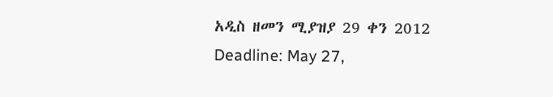አዲስ ዘመን ሚያዝያ 29 ቀን 2012
Deadline: May 27,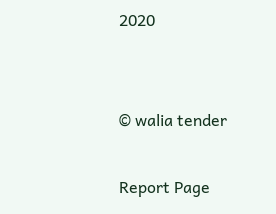2020


© walia tender

Report Page